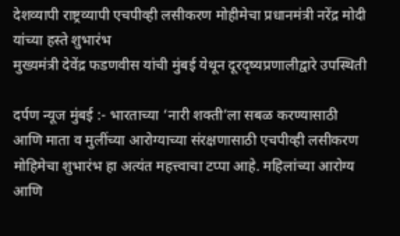देशव्यापी राष्ट्रव्यापी एचपीव्ही लसीकरण मोहीमेचा प्रधानमंत्री नरेंद्र मोदी यांच्या हस्ते शुभारंभ
मुख्यमंत्री देवेंद्र फडणवीस यांची मुंबई येथून दूरदृष्यप्रणालीद्वारे उपस्थिती

दर्पण न्यूज मुंबई :- भारताच्या ‘नारी शक्ती’ला सबळ करण्यासाठी आणि माता व मुलींच्या आरोग्याच्या संरक्षणासाठी एचपीव्ही लसीकरण मोहिमेचा शुभारंभ हा अत्यंत महत्त्वाचा टप्पा आहे. महिलांच्या आरोग्य आणि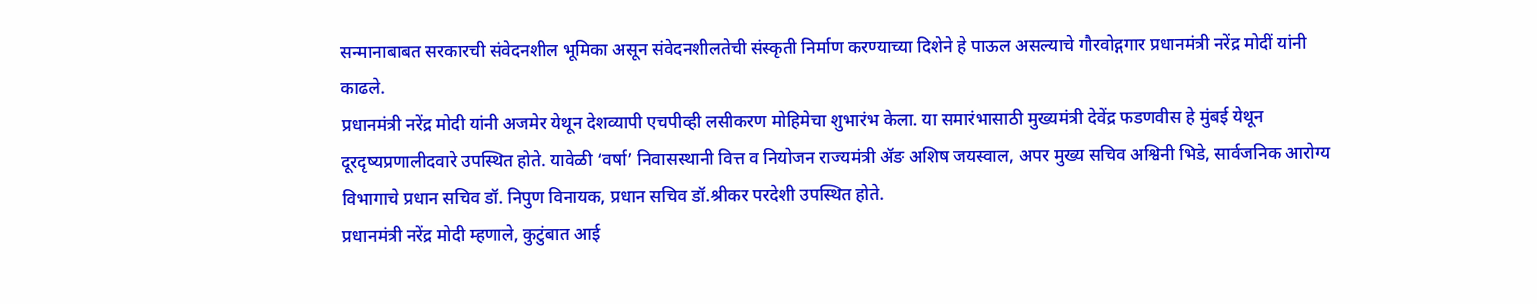सन्मानाबाबत सरकारची संवेदनशील भूमिका असून संवेदनशीलतेची संस्कृती निर्माण करण्याच्या दिशेने हे पाऊल असल्याचे गौरवोद्गगार प्रधानमंत्री नरेंद्र मोदीं यांनी काढले.
प्रधानमंत्री नरेंद्र मोदी यांनी अजमेर येथून देशव्यापी एचपीव्ही लसीकरण मोहिमेचा शुभारंभ केला. या समारंभासाठी मुख्यमंत्री देवेंद्र फडणवीस हे मुंबई येथून दूरदृष्यप्रणालीदवारे उपस्थित होते. यावेळी ‘वर्षा’ निवासस्थानी वित्त व नियोजन राज्यमंत्री ॲङ अशिष जयस्वाल, अपर मुख्य सचिव अश्विनी भिडे, सार्वजनिक आरोग्य विभागाचे प्रधान सचिव डॉ. निपुण विनायक, प्रधान सचिव डॉ.श्रीकर परदेशी उपस्थित होते.
प्रधानमंत्री नरेंद्र मोदी म्हणाले, कुटुंबात आई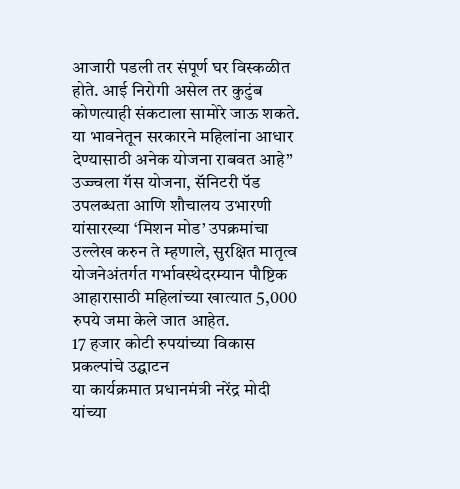आजारी पडली तर संपूर्ण घर विस्कळीत होते. आई निरोगी असेल तर कुटुंब कोणत्याही संकटाला सामोरे जाऊ शकते. या भावनेतून सरकारने महिलांना आधार देण्यासाठी अनेक योजना राबवत आहे” उज्ज्वला गॅस योजना, सॅनिटरी पॅड उपलब्धता आणि शौचालय उभारणी यांसारख्या ‘मिशन मोड’ उपक्रमांचा उल्लेख करुन ते म्हणाले, सुरक्षित मातृत्व योजनेअंतर्गत गर्भावस्थेदरम्यान पौष्टिक आहारासाठी महिलांच्या खात्यात 5,000 रुपये जमा केले जात आहेत.
17 हजार कोटी रुपयांच्या विकास प्रकल्पांचे उद्घाटन
या कार्यक्रमात प्रधानमंत्री नरेंद्र मोदी यांच्या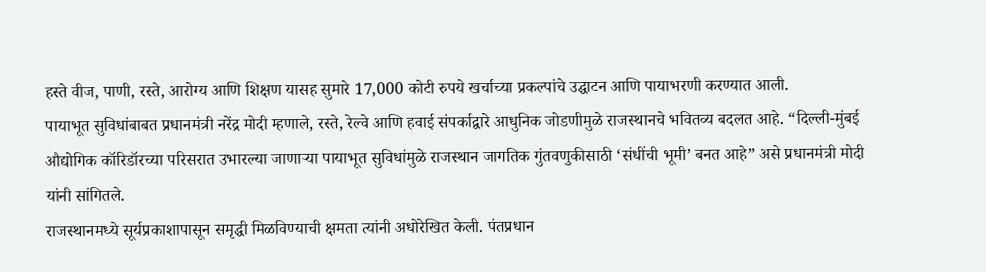हस्ते वीज, पाणी, रस्ते, आरोग्य आणि शिक्षण यासह सुमारे 17,000 कोटी रुपये खर्चाच्या प्रकल्पांचे उद्घाटन आणि पायाभरणी करण्यात आली.
पायाभूत सुविधांबाबत प्रधानमंत्री नरेंद्र मोदी म्हणाले, रस्ते, रेल्वे आणि हवाई संपर्काद्वारे आधुनिक जोडणीमुळे राजस्थानचे भवितव्य बदलत आहे. “दिल्ली-मुंबई औद्योगिक कॉरिडॉरच्या परिसरात उभारल्या जाणाऱ्या पायाभूत सुविधांमुळे राजस्थान जागतिक गुंतवणुकीसाठी ‘संधींची भूमी’ बनत आहे” असे प्रधानमंत्री मोदी यांनी सांगितले.
राजस्थानमध्ये सूर्यप्रकाशापासून समृद्धी मिळविण्याची क्षमता त्यांनी अधोरेखित केली. पंतप्रधान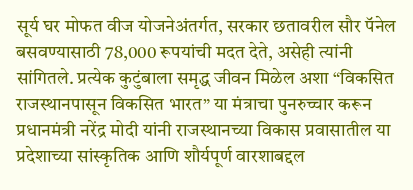सूर्य घर मोफत वीज योजनेअंतर्गत, सरकार छतावरील सौर पॅनेल बसवण्यासाठी 78,000 रूपयांची मदत देते, असेही त्यांनी सांगितले. प्रत्येक कुटुंबाला समृद्ध जीवन मिळेल अशा “विकसित राजस्थानपासून विकसित भारत” या मंत्राचा पुनरुच्चार करून प्रधानमंत्री नरेंद्र मोदी यांनी राजस्थानच्या विकास प्रवासातील या प्रदेशाच्या सांस्कृतिक आणि शौर्यपूर्ण वारशाबद्दल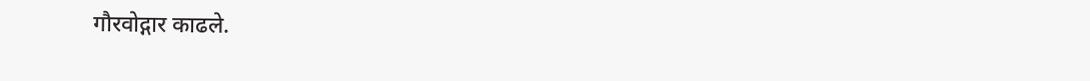गौरवोद्गार काढले.